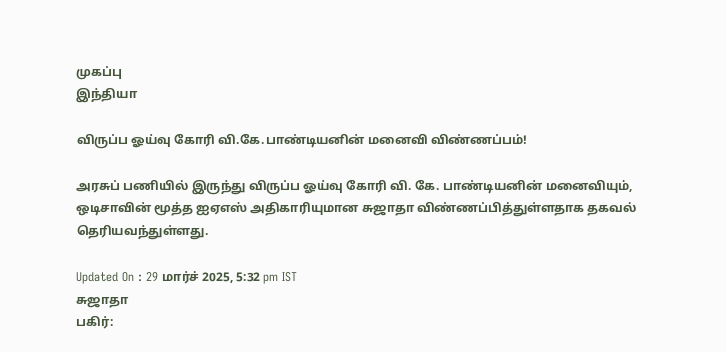முகப்பு
இந்தியா

விருப்ப ஓய்வு கோரி வி.கே.பாண்டியனின் மனைவி விண்ணப்பம்!

அரசுப் பணியில் இருந்து விருப்ப ஓய்வு கோரி வி. கே. பாண்டியனின் மனைவியும், ஒடிசாவின் மூத்த ஐஏஎஸ் அதிகாரியுமான சுஜாதா விண்ணப்பித்துள்ளதாக தகவல் தெரியவந்துள்ளது.

Updated On : 29 மார்ச் 2025, 5:32 pm IST
சுஜாதா
பகிர்: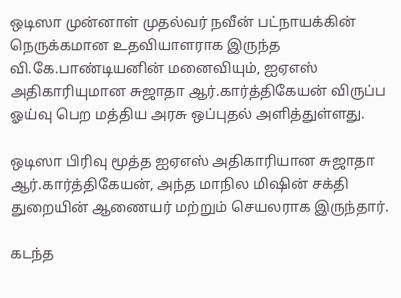ஒடிஸா முன்னாள் முதல்வர் நவீன் பட்நாயக்கின் நெருக்கமான உதவியாளராக இருந்த வி.கே.பாண்டியனின் மனைவியும், ஐஏஎஸ் அதிகாரியுமான சுஜாதா ஆர்.கார்த்திகேயன் விருப்ப ஓய்வு பெற மத்திய அரசு ஒப்புதல் அளித்துள்ளது.

ஒடிஸா பிரிவு மூத்த ஐஏஎஸ் அதிகாரியான சுஜாதா ஆர்.கார்த்திகேயன், அந்த மாநில மிஷின் சக்தி துறையின் ஆணையர் மற்றும் செயலராக இருந்தார்.

கடந்த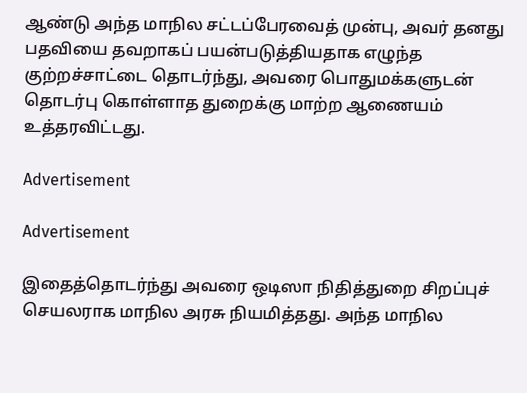ஆண்டு அந்த மாநில சட்டப்பேரவைத் முன்பு, அவர் தனது பதவியை தவறாகப் பயன்படுத்தியதாக எழுந்த குற்றச்சாட்டை தொடர்ந்து, அவரை பொதுமக்களுடன் தொடர்பு கொள்ளாத துறைக்கு மாற்ற ஆணையம் உத்தரவிட்டது.

Advertisement

Advertisement

இதைத்தொடர்ந்து அவரை ஒடிஸா நிதித்துறை சிறப்புச் செயலராக மாநில அரசு நியமித்தது. அந்த மாநில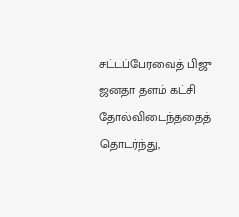சட்டப்பேரவைத் பிஜு ஜனதா தளம் கட்சி தோல்விடைந்ததைத் தொடர்ந்து,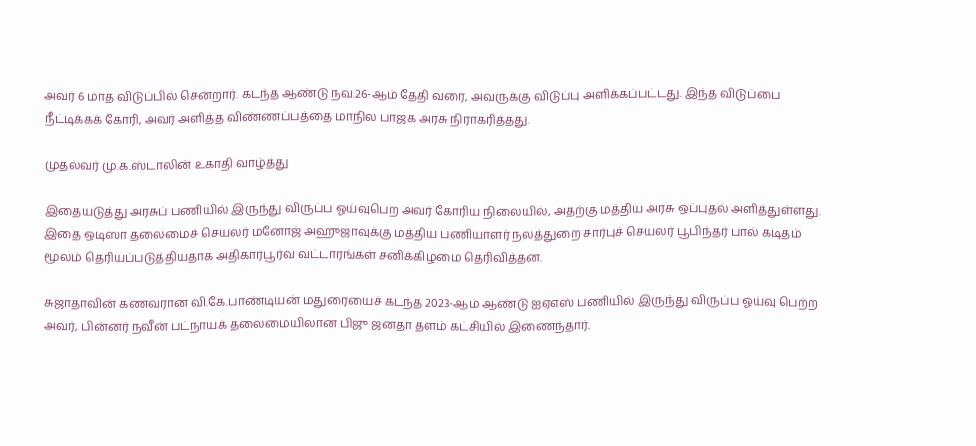அவர் 6 மாத விடுப்பில் சென்றார். கடந்த ஆண்டு நவ.26-ஆம் தேதி வரை, அவருக்கு விடுப்பு அளிக்கப்பட்டது. இந்த விடுப்பை நீட்டிக்கக் கோரி, அவர் அளித்த விண்ணப்பத்தை மாநில பாஜக அரசு நிராகரித்தது.

முதல்வர் மு.க.ஸ்டாலின் உகாதி வாழ்த்து

இதையடுத்து அரசுப் பணியில் இருந்து விருப்ப ஓய்வுபெற அவர் கோரிய நிலையில், அதற்கு மத்திய அரசு ஒப்புதல் அளித்துள்ளது. இதை ஒடிஸா தலைமைச் செயலர் மனோஜ் அஹுஜாவுக்கு மத்திய பணியாளர் நலத்துறை சார்புச் செயலர் பூபிந்தர் பால் கடிதம் மூலம் தெரியப்படுத்தியதாக அதிகாரபூர்வ வட்டாரங்கள் சனிக்கிழமை தெரிவித்தன.

சுஜாதாவின் கணவரான வி.கே.பாண்டியன் மதுரையைச் கடந்த 2023-ஆம் ஆண்டு ஐஏஎஸ் பணியில் இருந்து விருப்ப ஓய்வு பெற்ற அவர், பின்னர் நவீன் பட்நாயக் தலைமையிலான பிஜு ஜனதா தளம் கட்சியில் இணைந்தார்.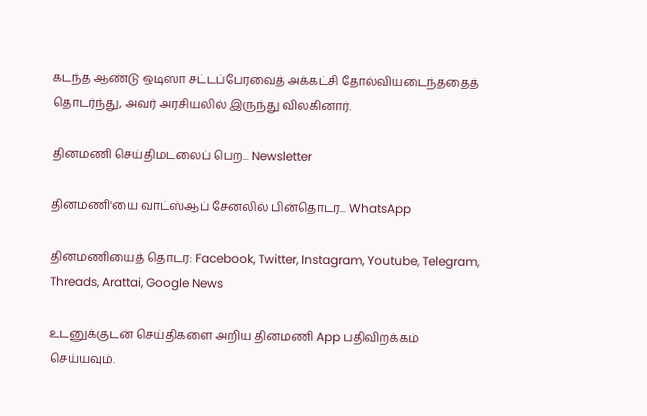கடந்த ஆண்டு ஒடிஸா சட்டப்பேரவைத் அக்கட்சி தோல்வியடைந்ததைத் தொடர்ந்து, அவர் அரசியலில் இருந்து விலகினார்.

தினமணி செய்திமடலைப் பெற... Newsletter

தினமணி'யை வாட்ஸ்ஆப் சேனலில் பின்தொடர... WhatsApp

தினமணியைத் தொடர: Facebook, Twitter, Instagram, Youtube, Telegram, Threads, Arattai, Google News

உடனுக்குடன் செய்திகளை அறிய தினமணி App பதிவிறக்கம் செய்யவும்.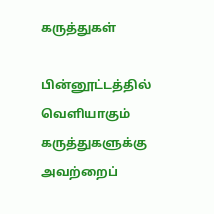கருத்துகள்

பின்னூட்டத்தில் வெளியாகும் கருத்துகளுக்கு அவற்றைப்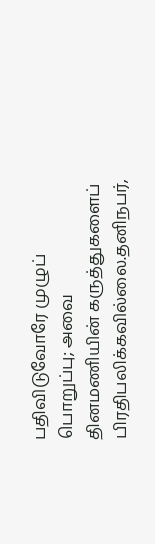பதிவிடுவோரே முழுப் பொறுப்பு; அவை தினமணியின் கருத்துகளைப் பிரதிபலிக்கவில்லை.தனிநபர்,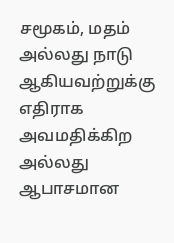சமூகம், மதம் அல்லது நாடு ஆகியவற்றுக்கு எதிராக அவமதிக்கிற அல்லது ஆபாசமான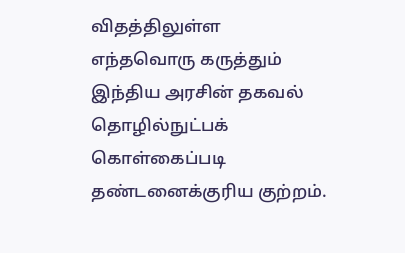விதத்திலுள்ள எந்தவொரு கருத்தும் இந்திய அரசின் தகவல் தொழில்நுட்பக் கொள்கைப்படி தண்டனைக்குரிய குற்றம்.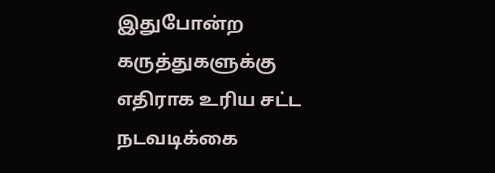இதுபோன்ற கருத்துகளுக்கு எதிராக உரிய சட்ட நடவடிக்கை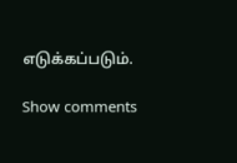எடுக்கப்படும்.

Show comments